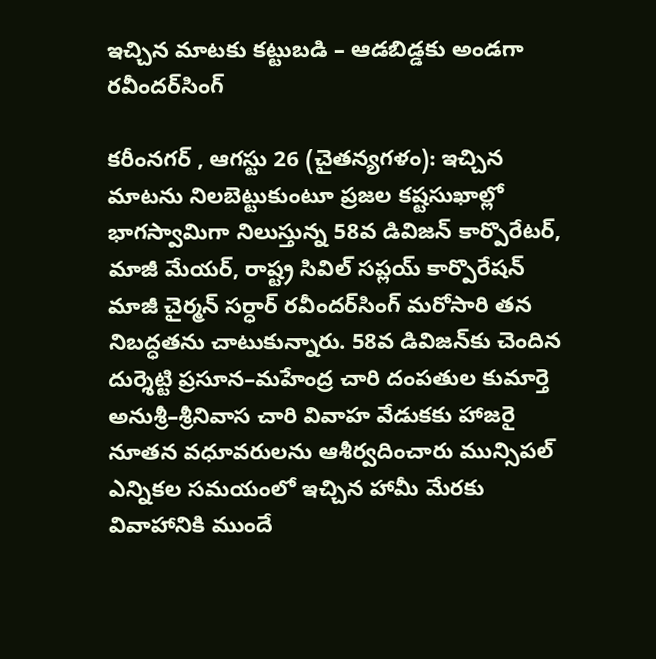ఇచ్చిన మాటకు కట్టుబడి – ఆడబిడ్డకు అండగా రవీందర్‌సింగ్

కరీంనగర్ , ఆగస్టు 26 (చైతన్యగళం): ఇచ్చిన మాటను నిలబెట్టుకుంటూ ప్రజల కష్టసుఖాల్లో భాగస్వామిగా నిలుస్తున్న 58వ డివిజన్ కార్పొరేటర్, మాజీ మేయర్, రాష్ట్ర సివిల్ సప్లయ్ కార్పొరేషన్ మాజీ చైర్మన్ సర్ధార్ రవీందర్‌సింగ్ మరోసారి తన నిబద్ధతను చాటుకున్నారు. 58వ డివిజన్‌కు చెందిన దుర్శెట్టి ప్రసూన–మహేంద్ర చారి దంపతుల కుమార్తె అనుశ్రీ–శ్రీనివాస చారి వివాహ వేడుకకు హాజరై నూతన వధూవరులను ఆశీర్వదించారు మున్సిపల్ ఎన్నికల సమయంలో ఇచ్చిన హామీ మేరకు వివాహానికి ముందే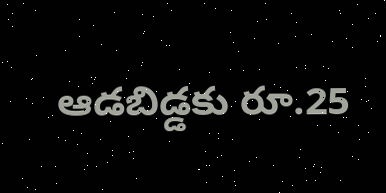ఆడబిడ్డకు రూ.25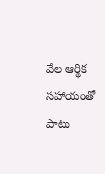వేల ఆర్థిక సహాయంతో పాటు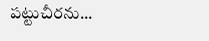పట్టుచీరను...